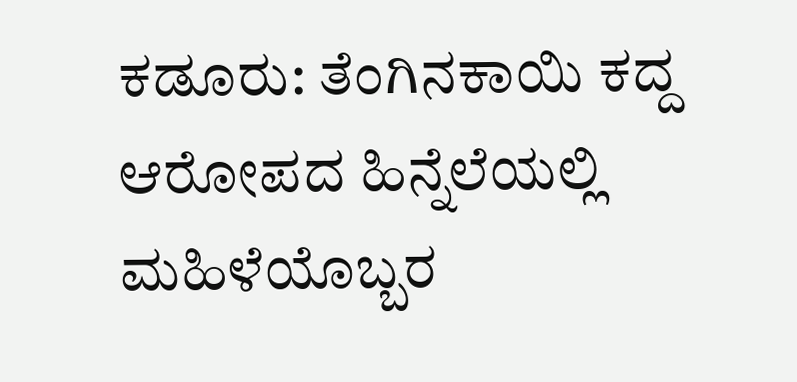ಕಡೂರು: ತೆಂಗಿನಕಾಯಿ ಕದ್ದ ಆರೋಪದ ಹಿನ್ನೆಲೆಯಲ್ಲಿ ಮಹಿಳೆಯೊಬ್ಬರ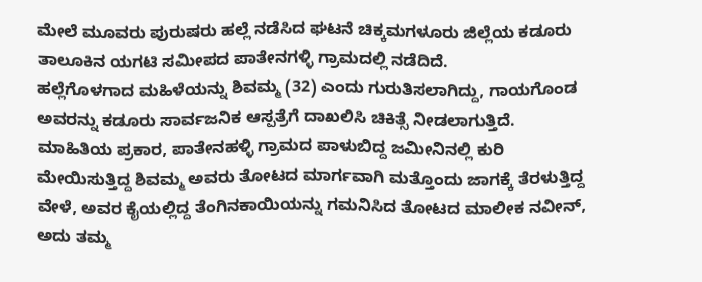ಮೇಲೆ ಮೂವರು ಪುರುಷರು ಹಲ್ಲೆ ನಡೆಸಿದ ಘಟನೆ ಚಿಕ್ಕಮಗಳೂರು ಜಿಲ್ಲೆಯ ಕಡೂರು ತಾಲೂಕಿನ ಯಗಟಿ ಸಮೀಪದ ಪಾತೇನಗಳ್ಳಿ ಗ್ರಾಮದಲ್ಲಿ ನಡೆದಿದೆ.
ಹಲ್ಲೆಗೊಳಗಾದ ಮಹಿಳೆಯನ್ನು ಶಿವಮ್ಮ (32) ಎಂದು ಗುರುತಿಸಲಾಗಿದ್ದು, ಗಾಯಗೊಂಡ ಅವರನ್ನು ಕಡೂರು ಸಾರ್ವಜನಿಕ ಆಸ್ಪತ್ರೆಗೆ ದಾಖಲಿಸಿ ಚಿಕಿತ್ಸೆ ನೀಡಲಾಗುತ್ತಿದೆ.
ಮಾಹಿತಿಯ ಪ್ರಕಾರ, ಪಾತೇನಹಳ್ಳಿ ಗ್ರಾಮದ ಪಾಳುಬಿದ್ದ ಜಮೀನಿನಲ್ಲಿ ಕುರಿ ಮೇಯಿಸುತ್ತಿದ್ದ ಶಿವಮ್ಮ ಅವರು ತೋಟದ ಮಾರ್ಗವಾಗಿ ಮತ್ತೊಂದು ಜಾಗಕ್ಕೆ ತೆರಳುತ್ತಿದ್ದ ವೇಳೆ, ಅವರ ಕೈಯಲ್ಲಿದ್ದ ತೆಂಗಿನಕಾಯಿಯನ್ನು ಗಮನಿಸಿದ ತೋಟದ ಮಾಲೀಕ ನವೀನ್, ಅದು ತಮ್ಮ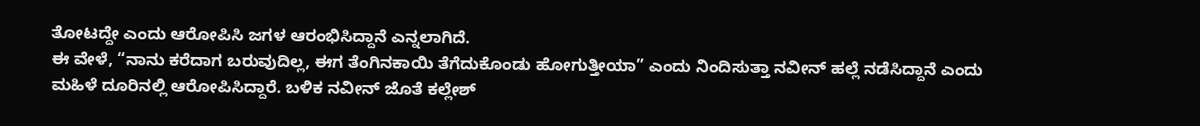ತೋಟದ್ದೇ ಎಂದು ಆರೋಪಿಸಿ ಜಗಳ ಆರಂಭಿಸಿದ್ದಾನೆ ಎನ್ನಲಾಗಿದೆ.
ಈ ವೇಳೆ, “ನಾನು ಕರೆದಾಗ ಬರುವುದಿಲ್ಲ, ಈಗ ತೆಂಗಿನಕಾಯಿ ತೆಗೆದುಕೊಂಡು ಹೋಗುತ್ತೀಯಾ” ಎಂದು ನಿಂದಿಸುತ್ತಾ ನವೀನ್ ಹಲ್ಲೆ ನಡೆಸಿದ್ದಾನೆ ಎಂದು ಮಹಿಳೆ ದೂರಿನಲ್ಲಿ ಆರೋಪಿಸಿದ್ದಾರೆ. ಬಳಿಕ ನವೀನ್ ಜೊತೆ ಕಲ್ಲೇಶ್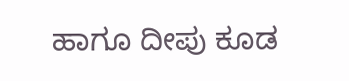ಹಾಗೂ ದೀಪು ಕೂಡ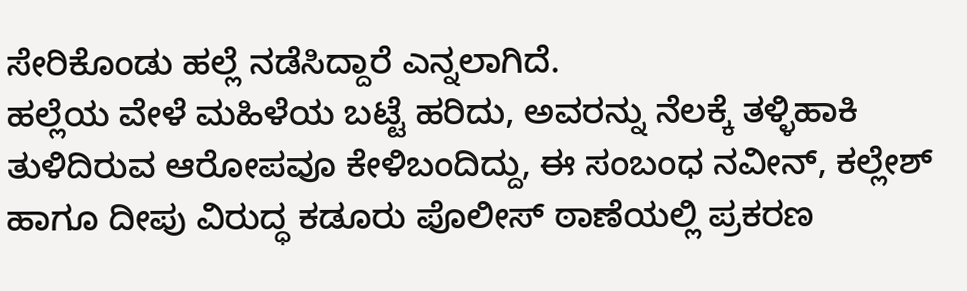ಸೇರಿಕೊಂಡು ಹಲ್ಲೆ ನಡೆಸಿದ್ದಾರೆ ಎನ್ನಲಾಗಿದೆ.
ಹಲ್ಲೆಯ ವೇಳೆ ಮಹಿಳೆಯ ಬಟ್ಟೆ ಹರಿದು, ಅವರನ್ನು ನೆಲಕ್ಕೆ ತಳ್ಳಿಹಾಕಿ ತುಳಿದಿರುವ ಆರೋಪವೂ ಕೇಳಿಬಂದಿದ್ದು, ಈ ಸಂಬಂಧ ನವೀನ್, ಕಲ್ಲೇಶ್ ಹಾಗೂ ದೀಪು ವಿರುದ್ಧ ಕಡೂರು ಪೊಲೀಸ್ ಠಾಣೆಯಲ್ಲಿ ಪ್ರಕರಣ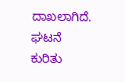ದಾಖಲಾಗಿದೆ.
ಘಟನೆ ಕುರಿತು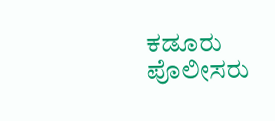ಕಡೂರು ಪೊಲೀಸರು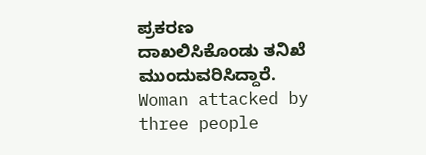ಪ್ರಕರಣ ದಾಖಲಿಸಿಕೊಂಡು ತನಿಖೆ ಮುಂದುವರಿಸಿದ್ದಾರೆ.
Woman attacked by three people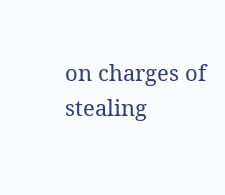on charges of stealing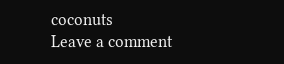coconuts
Leave a comment